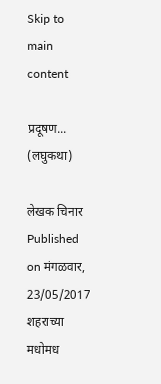Skip to main content

प्रदूषण... (लघुकथा)

लेखक चिनार
Published on मंगळवार, 23/05/2017
शहराच्या मधोमध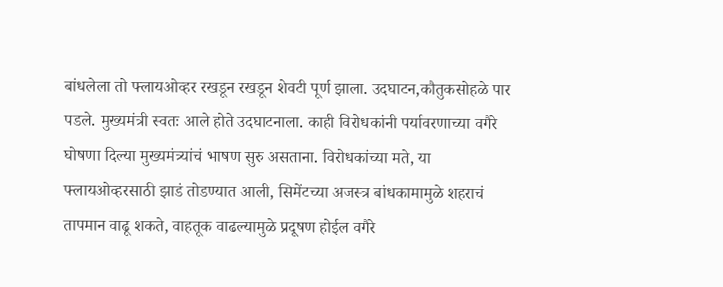बांधलेला तो फ्लायओव्हर रखडून रखडून शेवटी पूर्ण झाला. उदघाटन,कौतुकसोहळे पार पडले. मुख्यमंत्री स्वतः आले होते उदघाटनाला. काही विरोधकांनी पर्यावरणाच्या वगैरे घोषणा दिल्या मुख्यमंत्र्यांचं भाषण सुरु असताना. विरोधकांच्या मते, या फ्लायओव्हरसाठी झाडं तोडण्यात आली, सिमेंटच्या अजस्त्र बांधकामामुळे शहराचं तापमान वाढू शकते, वाहतूक वाढल्यामुळे प्रदूषण होईल वगैरे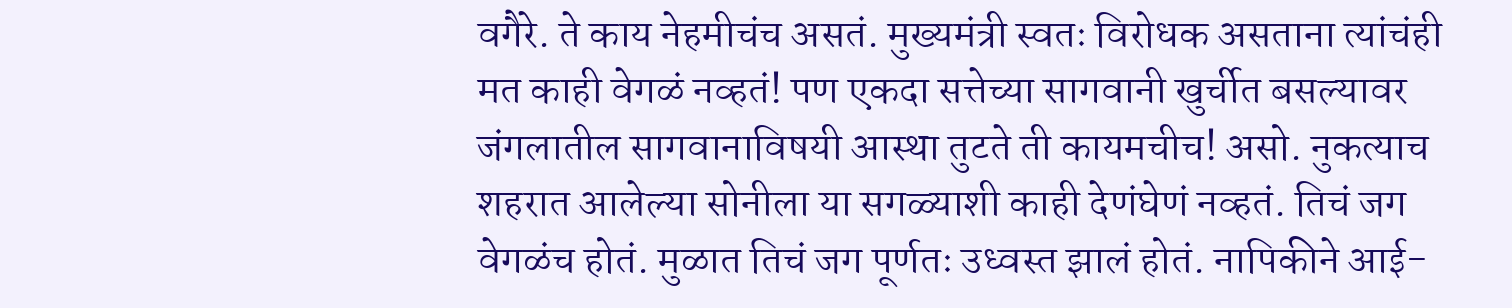वगैरे. ते काय नेहमीचंच असतं. मुख्यमंत्री स्वतः विरोधक असताना त्यांचंही मत काही वेगळं नव्हतं! पण एकदा सत्तेच्या सागवानी खुर्चीत बसल्यावर जंगलातील सागवानाविषयी आस्था तुटते ती कायमचीच! असो. नुकत्याच शहरात आलेल्या सोनीला या सगळ्याशी काही देणंघेणं नव्हतं. तिचं जग वेगळंच होतं. मुळात तिचं जग पूर्णतः उध्वस्त झालं होतं. नापिकीने आई-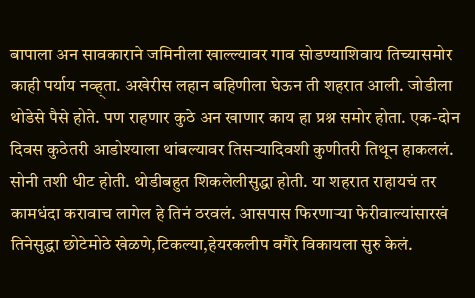बापाला अन सावकाराने जमिनीला खाल्ल्यावर गाव सोडण्याशिवाय तिच्यासमोर काही पर्याय नव्ह्ता. अखेरीस लहान बहिणीला घेऊन ती शहरात आली. जोडीला थोडेसे पैसे होते. पण राहणार कुठे अन खाणार काय हा प्रश्न समोर होता. एक-दोन दिवस कुठेतरी आडोश्याला थांबल्यावर तिसऱ्यादिवशी कुणीतरी तिथून हाकललं. सोनी तशी धीट होती. थोडीबहुत शिकलेलीसुद्धा होती. या शहरात राहायचं तर कामधंदा करावाच लागेल हे तिनं ठरवलं. आसपास फिरणाऱ्या फेरीवाल्यांसारखं तिनेसुद्धा छोटेमोठे खेळणे,टिकल्या,हेयरकलीप वगैरे विकायला सुरु केलं.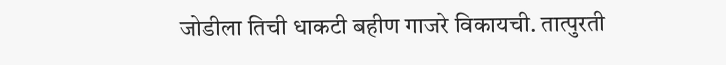जोडीला तिची धाकटी बहीण गाजरे विकायची. तात्पुरती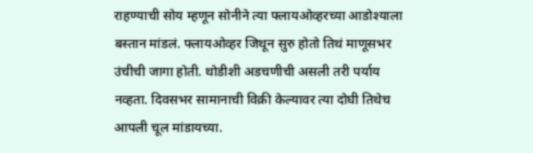राहण्याची सोय म्हणून सोनीने त्या फ्लायओव्हरच्या आडोश्याला बस्तान मांडलं. फ्लायओव्हर जिथून सुरु होतो तिथं माणूसभर उंचीची जागा होती. थोडीशी अडचणीची असली तरी पर्याय नव्हता. दिवसभर सामानाची विक्री केल्यावर त्या दोघी तिथेच आपली चूल मांडायच्या.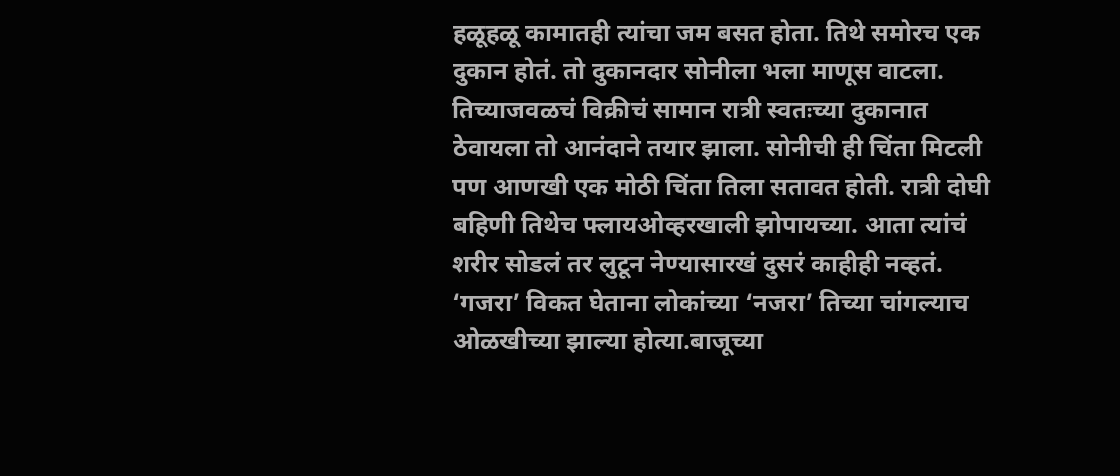हळूहळू कामातही त्यांचा जम बसत होता. तिथे समोरच एक दुकान होतं. तो दुकानदार सोनीला भला माणूस वाटला. तिच्याजवळचं विक्रीचं सामान रात्री स्वतःच्या दुकानात ठेवायला तो आनंदाने तयार झाला. सोनीची ही चिंता मिटली पण आणखी एक मोठी चिंता तिला सतावत होती. रात्री दोघी बहिणी तिथेच फ्लायओव्हरखाली झोपायच्या. आता त्यांचं शरीर सोडलं तर लुटून नेण्यासारखं दुसरं काहीही नव्हतं. ‘गजरा’ विकत घेताना लोकांच्या ‘नजरा’ तिच्या चांगल्याच ओळखीच्या झाल्या होत्या.बाजूच्या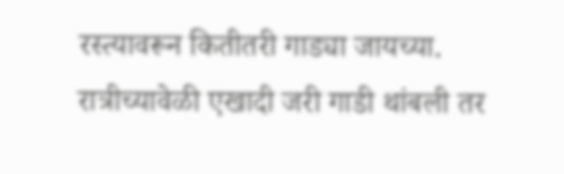रस्त्यावरून कितीतरी गाड्या जायच्या. रात्रीच्यावेळी एखादी जरी गाडी थांबली तर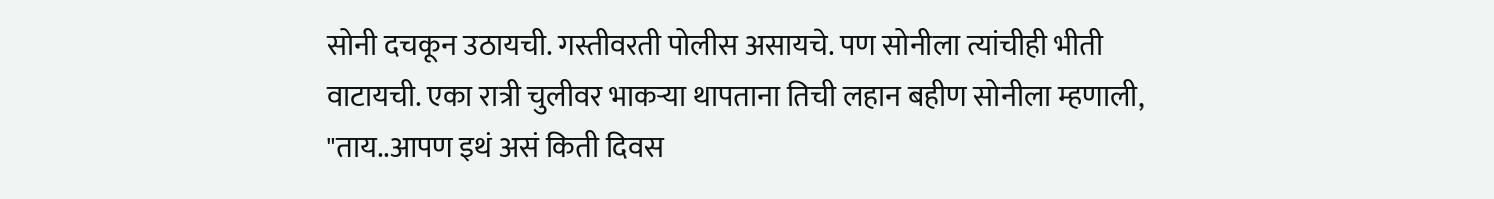सोनी दचकून उठायची. गस्तीवरती पोलीस असायचे. पण सोनीला त्यांचीही भीती वाटायची. एका रात्री चुलीवर भाकऱ्या थापताना तिची लहान बहीण सोनीला म्हणाली, "ताय..आपण इथं असं किती दिवस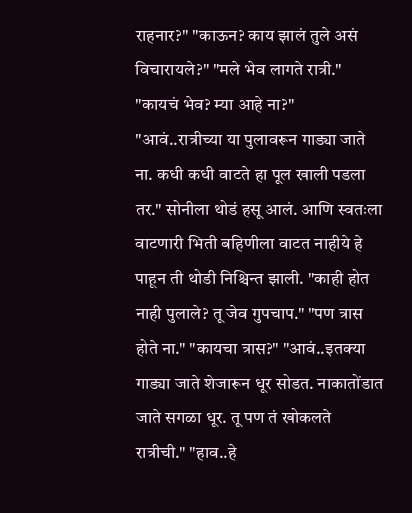राहनार?" "काऊन? काय झालं तुले असं विचारायले?" "मले भेव लागते रात्री." "कायचं भेव? म्या आहे ना?" "आवं..रात्रीच्या या पुलावरून गाड्या जाते ना. कधी कधी वाटते हा पूल खाली पडला तर." सोनीला थोडं हसू आलं. आणि स्वतःला वाटणारी भिती बहिणीला वाटत नाहीये हे पाहून ती थोडी निश्चिन्त झाली. "काही होत नाही पुलाले? तू जेव गुपचाप." "पण त्रास होते ना." "कायचा त्रास?" "आवं..इतक्या गाड्या जाते शेजारून धूर सोडत. नाकातोंडात जाते सगळा धूर. तू पण तं खोकलते रात्रीची." "हाव..हे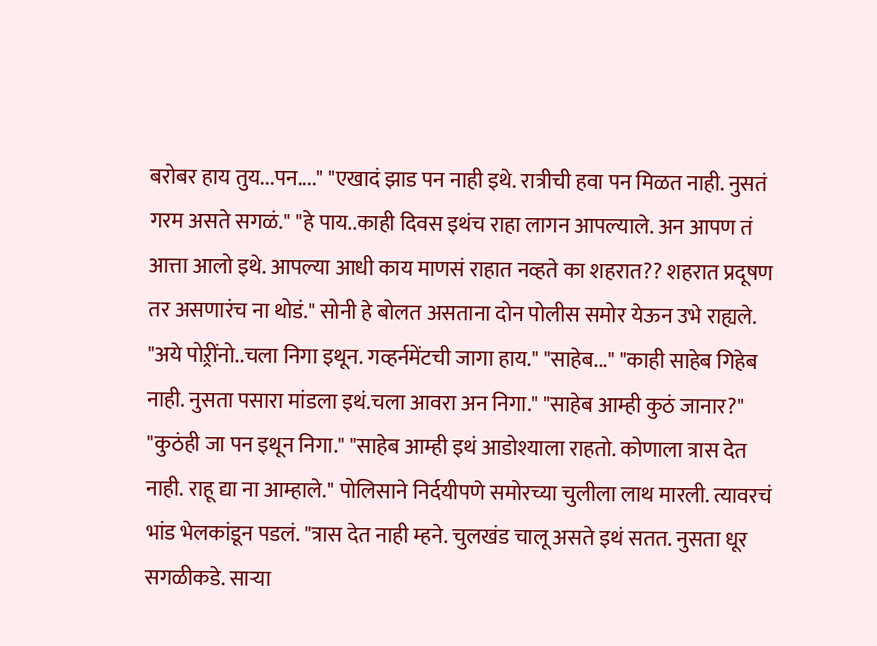बरोबर हाय तुय...पन...." "एखादं झाड पन नाही इथे. रात्रीची हवा पन मिळत नाही. नुसतं गरम असते सगळं." "हे पाय..काही दिवस इथंच राहा लागन आपल्याले. अन आपण तं आत्ता आलो इथे. आपल्या आधी काय माणसं राहात नव्हते का शहरात?? शहरात प्रदूषण तर असणारंच ना थोडं." सोनी हे बोलत असताना दोन पोलीस समोर येऊन उभे राह्यले. "अये पोऱ्रींनो..चला निगा इथून. गव्हर्नमेंटची जागा हाय." "साहेब..." "काही साहेब गिहेब नाही. नुसता पसारा मांडला इथं.चला आवरा अन निगा." "साहेब आम्ही कुठं जानार?" "कुठंही जा पन इथून निगा." "साहेब आम्ही इथं आडोश्याला राहतो. कोणाला त्रास देत नाही. राहू द्या ना आम्हाले." पोलिसाने निर्दयीपणे समोरच्या चुलीला लाथ मारली. त्यावरचं भांड भेलकांडून पडलं. "त्रास देत नाही म्हने. चुलखंड चालू असते इथं सतत. नुसता धूर सगळीकडे. साऱ्या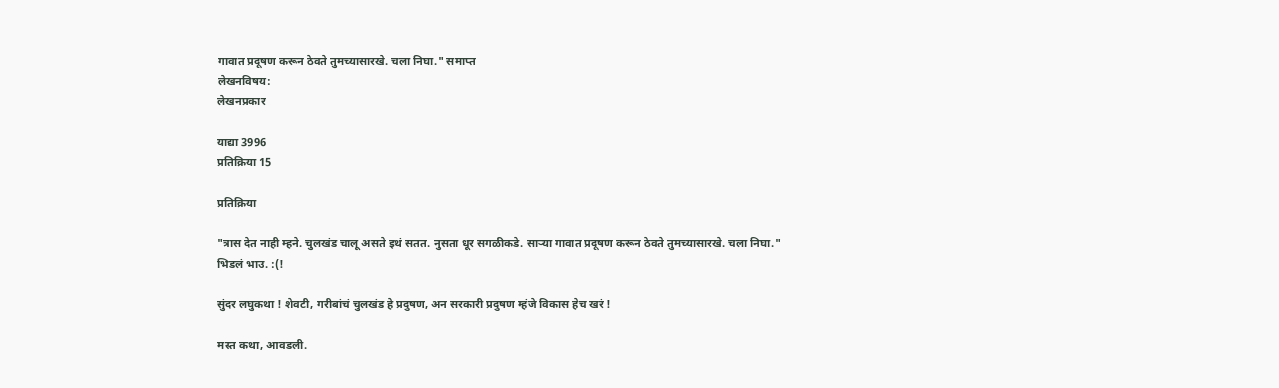गावात प्रदूषण करून ठेवते तुमच्यासारखे. चला निघा." समाप्त
लेखनविषय:
लेखनप्रकार

याद्या 3996
प्रतिक्रिया 15

प्रतिक्रिया

"त्रास देत नाही म्हने. चुलखंड चालू असते इथं सतत. नुसता धूर सगळीकडे. साऱ्या गावात प्रदूषण करून ठेवते तुमच्यासारखे. चला निघा."
भिडलं भाउ. :(!

सुंदर लघुकथा ! शेवटी, गरीबांचं चुलखंड हे प्रदुषण, अन सरकारी प्रदुषण म्हंजे विकास हेच खरं !

मस्त कथा, आवडली.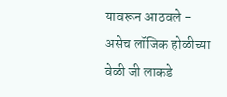यावरून आठवले - असेच लॉजिक होळीच्या वेळी जी लाकडे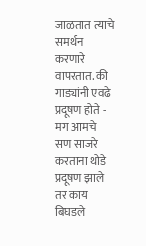जाळतात त्याचे समर्थन करणारे वापरतात. की गाड्यांनी एवढे प्रदूषण होते - मग आमचे सण साजरे करताना थोडे प्रदूषण झाले तर काय बिघडले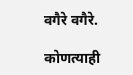वगैरे वगैरे.

कोणत्याही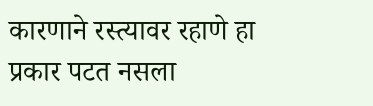कारणाने रस्त्यावर रहाणे हा प्रकार पटत नसला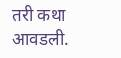तरी कथा आवडली.